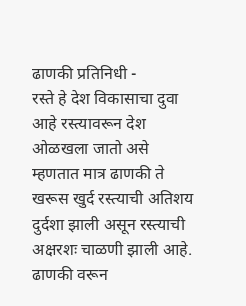ढाणकी प्रतिनिधी -
रस्ते हे देश विकासाचा दुवा आहे रस्त्यावरून देश ओळखला जातो असे म्हणतात मात्र ढाणकी ते खरूस खुर्द रस्त्याची अतिशय दुर्दशा झाली असून रस्त्याची अक्षरशः चाळणी झाली आहे.
ढाणकी वरून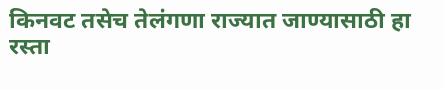किनवट तसेच तेलंगणा राज्यात जाण्यासाठी हा रस्ता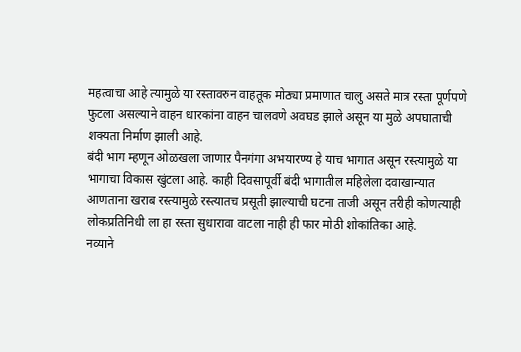महत्वाचा आहे त्यामुळे या रस्तावरुन वाहतूक मोठ्या प्रमाणात चालु असते मात्र रस्ता पूर्णपणे फुटला असल्याने वाहन धारकांना वाहन चालवणे अवघड झाले असून या मुळे अपघाताची शक्यता निर्माण झाली आहे.
बंदी भाग म्हणून ओळखला जाणाऱ पैनगंगा अभयारण्य हे याच भागात असून रस्त्यामुळे या भागाचा विकास खुंटला आहे. काही दिवसापूर्वी बंदी भागातील महिलेला दवाखान्यात आणताना खराब रस्त्यामुळे रस्त्यातच प्रसूती झाल्याची घटना ताजी असून तरीही कोणत्याही लोकप्रतिनिधी ला हा रस्ता सुधारावा वाटला नाही ही फार मोठी शोकांतिका आहे.
नव्याने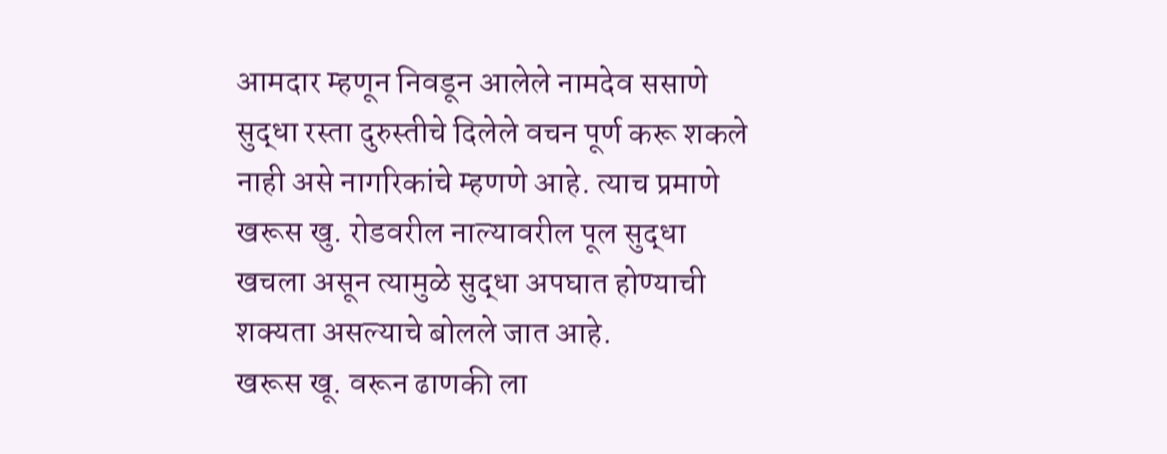आमदार म्हणून निवडून आलेले नामदेव ससाणे सुद्धा रस्ता दुरुस्तीचे दिलेले वचन पूर्ण करू शकले नाही असे नागरिकांचे म्हणणे आहे. त्याच प्रमाणे खरूस खु. रोडवरील नाल्यावरील पूल सुद्धा खचला असून त्यामुळे सुद्धा अपघात होण्याची शक्यता असल्याचे बोलले जात आहे.
खरूस खू. वरून ढाणकी ला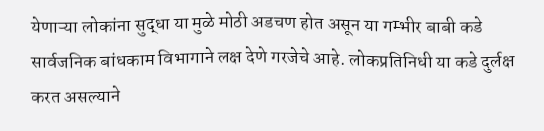येणाऱ्या लोकांना सुद्धा या मुळे मोठी अडचण होत असून या गम्भीर बाबी कडे सार्वजनिक बांधकाम विभागाने लक्ष देणे गरजेचे आहे. लोकप्रतिनिधी या कडे दुर्लक्ष करत असल्याने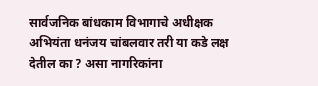सार्वजनिक बांधकाम विभागाचे अधीक्षक अभियंता धनंजय चांबलवार तरी या कडे लक्ष देतील का ? असा नागरिकांना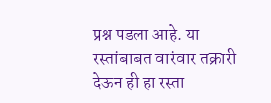प्रश्न पडला आहे. या रस्तांबाबत वारंवार तक्रारी देऊन ही हा रस्ता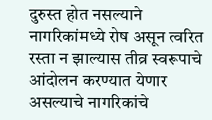दुरुस्त होत नसल्याने नागरिकांमध्ये रोष असून त्वरित रस्ता न झाल्यास तीव्र स्वरूपाचे आंदोलन करण्यात येणार असल्याचे नागरिकांचे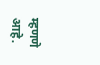म्हणणे आहे.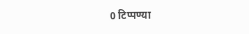0 टिप्पण्या